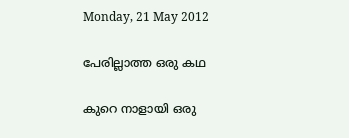Monday, 21 May 2012

പേരില്ലാത്ത ഒരു കഥ

കുറെ നാളായി ഒരു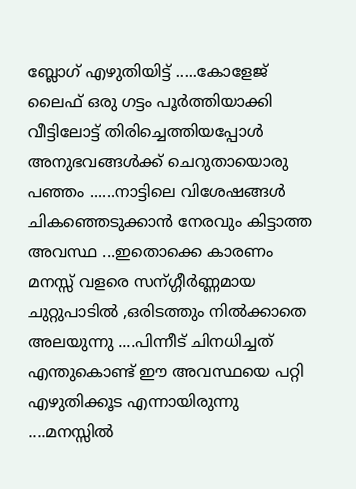ബ്ലോഗ്‌ എഴുതിയിട്ട് .....കോളേജ്‌ ലൈഫ്‌ ഒരു ഗട്ടം പൂര്‍ത്തിയാക്കി വീട്ടിലോട്ട് തിരിച്ചെത്തിയപ്പോള്‍ അനുഭവങ്ങള്‍ക്ക് ചെറുതായൊരു പഞ്ഞം ......നാട്ടിലെ വിശേഷങ്ങള്‍ ചികഞ്ഞെടുക്കാന്‍ നേരവും കിട്ടാത്ത അവസ്ഥ ...ഇതൊക്കെ കാരണം മനസ്സ്‌ വളരെ സന്ഗ്ഗീര്‍ണ്ണമായ ചുറ്റുപാടില്‍ ,ഒരിടത്തും നില്‍ക്കാതെ അലയുന്നു ....പിന്നീട് ചിനധിച്ചത്  എന്തുകൊണ്ട് ഈ അവസ്ഥയെ പറ്റി എഴുതിക്കൂട എന്നായിരുന്നു ....മനസ്സില്‍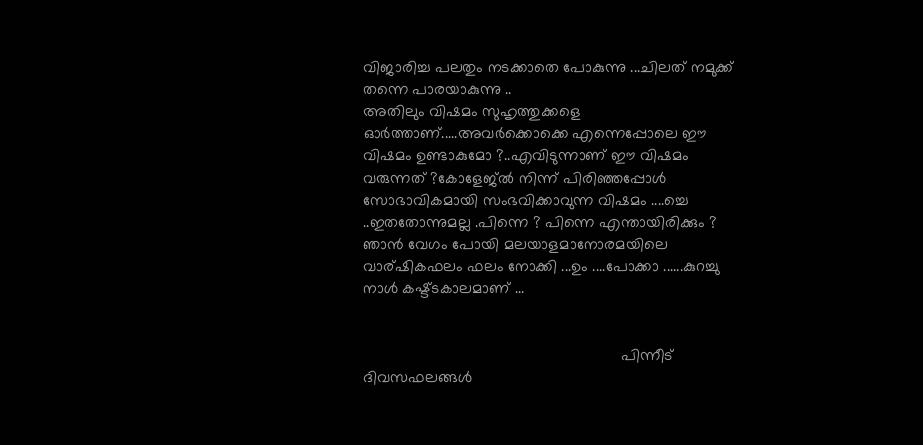വിജാരിച്ച പലതും നടക്കാതെ പോകുന്നു ...ചിലത് നമുക്ക് തന്നെ പാരയാകുന്നു ..
അതിലും വിഷമം സുഹൃത്തുക്കളെ ഓര്‍ത്താണ്.....അവര്‍ക്കൊക്കെ എന്നെപ്പോലെ ഈ വിഷമം ഉണ്ടാകുമോ ?..എവിടുന്നാണ് ഈ വിഷമം വരുന്നത് ?കോളേജ്‌ല്‍ നിന്ന് പിരിഞ്ഞപ്പോള്‍ സോഭാവികമായി സംഭവിക്കാവുന്ന വിഷമം ....ച്ചെ ..ഇതതോന്നുമല്ല .പിന്നെ ? പിന്നെ എന്തായിരിക്കും ?
ഞാന്‍ വേഗം പോയി മലയാളമാനോരമയിലെ വാര്ഷികഫലം ഫലം നോക്കി ...ഉം ....പോക്കാ ......കുറച്ചു നാള്‍ കഷ്ട്ടകാലമാണ് ...


                                                           പിന്നീട് ദിവസഫലങ്ങള്‍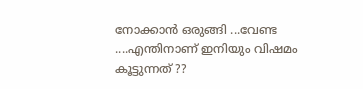നോക്കാന്‍ ഒരുങ്ങി ...വേണ്ട ....എന്തിനാണ് ഇനിയും വിഷമം കൂട്ടുന്നത്‌ ??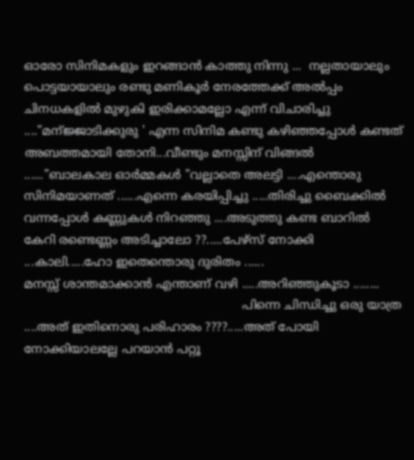ഓരോ സിനിമകളും ഇറങ്ങാന്‍ കാത്തു നിന്നു ...  നല്ലതായാലും പൊട്ടയായാലും രണ്ടു മണികൂര്‍ നേരത്തേക്ക് അല്‍പ്പം ചിനധകളില്‍ മുഴുകി ഇരിക്കാമല്ലോ എന്ന് വിചാരിച്ചു ...."മന്ജ്ജാടിക്കുരു ' എന്ന സിനിമ കണ്ടു കഴിഞ്ഞപ്പോള്‍ കണ്ടത് അബത്തമായി തോനി...വീണ്ടും മനസ്സിന് വിങ്ങല്‍ ......"ബാലകാല ഓര്‍മ്മകള്‍ "വല്ലാതെ അലട്ടി ....എന്തൊരു സിനിമയാണത് ......എന്നെ കരയിപ്പിച്ചു .....തിരിച്ചു ബൈക്കില്‍ വന്നപ്പോള്‍ കണ്ണുകള്‍ നിറഞ്ഞു ....അടുത്തു കണ്ട ബാറില്‍ കേറി രണ്ടെണ്ണം അടിച്ചാലോ ??.....പേഴ്സ് നോക്കി ...കാലി.....ഹോ ഇതെന്തൊരു ദുരിതം ......
മനസ്സ്‌ ശാന്തമാക്കാന്‍ എന്താണ് വഴി .....അറിഞ്ഞുകൂടാ ........
                                                           പിന്നെ ചിന്ധിച്ചു ഒരു യാത്ര ....അത് ഇതിനൊരു പരിഹാരം ????.....അത് പോയി നോക്കിയാലല്ലേ പറയാന്‍ പറ്റൂ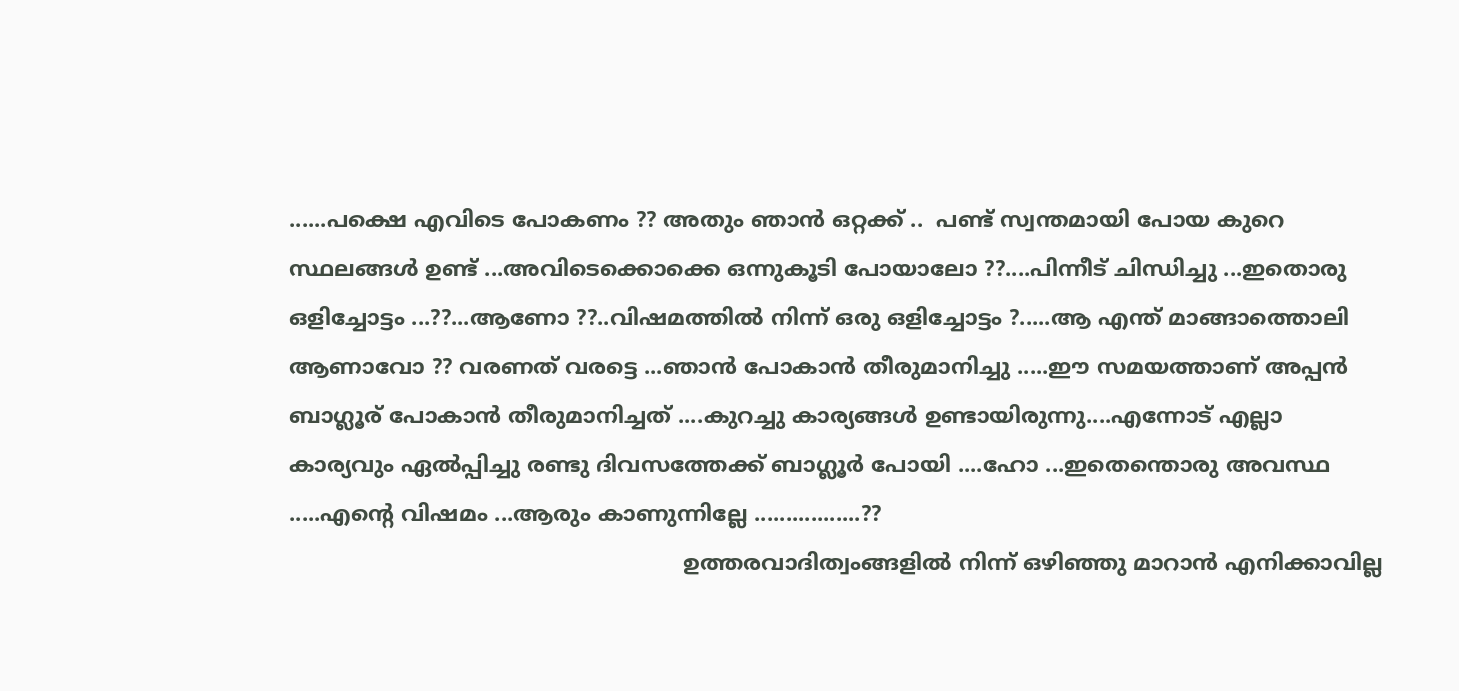......പക്ഷെ എവിടെ പോകണം ?? അതും ഞാന്‍ ഒറ്റക്ക് ..  പണ്ട് സ്വന്തമായി പോയ കുറെ സ്ഥലങ്ങള്‍ ഉണ്ട് ...അവിടെക്കൊക്കെ ഒന്നുകൂടി പോയാലോ ??....പിന്നീട് ചിന്ധിച്ചു ...ഇതൊരു ഒളിച്ചോട്ടം ...??...ആണോ ??..വിഷമത്തില്‍ നിന്ന് ഒരു ഒളിച്ചോട്ടം ?.....ആ എന്ത് മാങ്ങാത്തൊലി ആണാവോ ?? വരണത് വരട്ടെ ...ഞാന്‍ പോകാന്‍ തീരുമാനിച്ചു .....ഈ സമയത്താണ് അപ്പന്‍ ബാഗ്ലൂര് പോകാന്‍ തീരുമാനിച്ചത് ....കുറച്ചു കാര്യങ്ങള്‍ ഉണ്ടായിരുന്നു....എന്നോട് എല്ലാ കാര്യവും ഏല്‍പ്പിച്ചു രണ്ടു ദിവസത്തേക്ക് ബാഗ്ലൂര്‍ പോയി ....ഹോ ...ഇതെന്തൊരു അവസ്ഥ .....എന്‍റെ വിഷമം ...ആരും കാണുന്നില്ലേ .................??
                                                          ഉത്തരവാദിത്വംങ്ങളില്‍ നിന്ന് ഒഴിഞ്ഞു മാറാന്‍ എനിക്കാവില്ല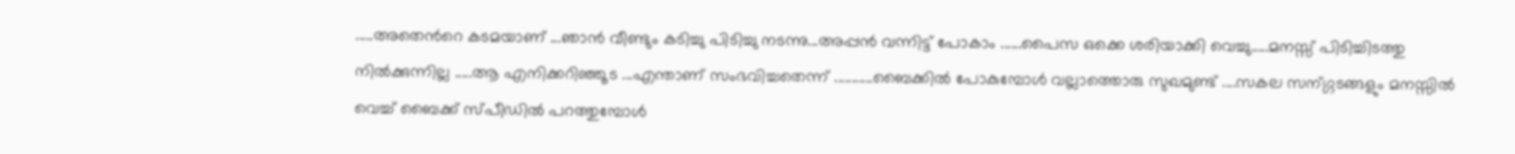.....അതെന്‍റെ കടമയാണ് ...ഞാന്‍ വീണ്ടും കടിച്ചു പിടിച്ചു നടന്നു...അപ്പന്‍ വന്നിട്ട് പോകാം ......പൈസ ഒക്കെ ശരിയാക്കി വെച്ചു.....മനസ്സ് പിടിച്ചിടത്തു നില്‍ക്കുന്നില്ല .....ആ എനിക്കറിഞ്ഞൂട ...എന്താണ് സംഭവിച്ചതെന്ന് ...........ബൈക്കില്‍ പോകുമ്പോള്‍ വല്ലാത്തൊരു സുഖമുണ്ട് ....സകല സന്ഗ്ഗടങ്ങളും മനസ്സില്‍ വെച്ച് ബൈക്ക്‌ സ്പീഡില്‍ പറത്തുമ്പോള്‍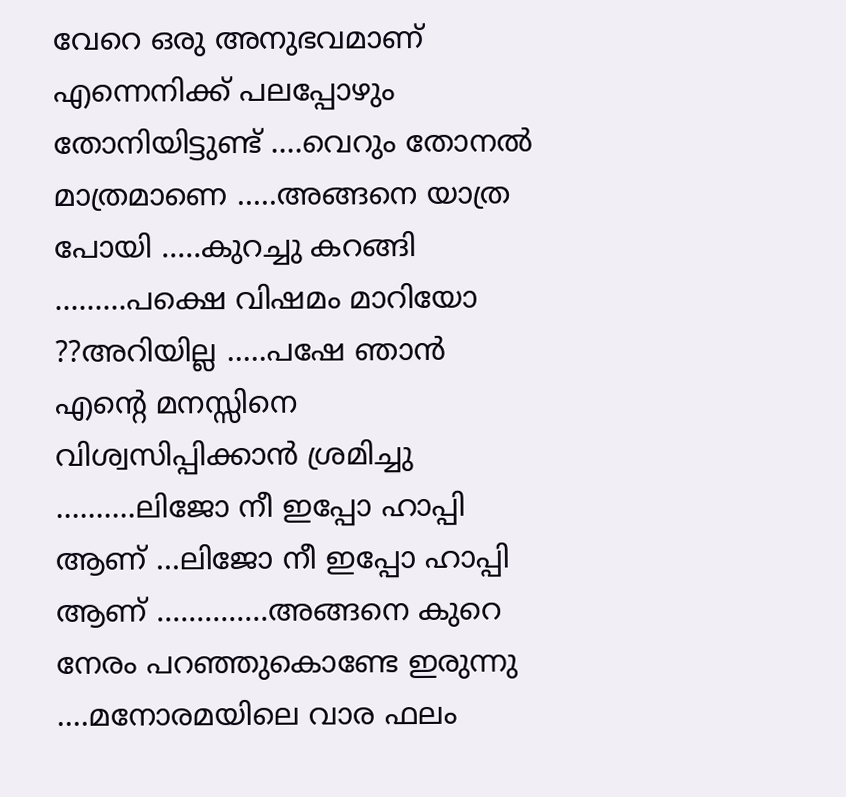വേറെ ഒരു അനുഭവമാണ് എന്നെനിക്ക് പലപ്പോഴും തോനിയിട്ടുണ്ട് ....വെറും തോനല്‍ മാത്രമാണെ .....അങ്ങനെ യാത്ര പോയി .....കുറച്ചു കറങ്ങി .........പക്ഷെ വിഷമം മാറിയോ ??അറിയില്ല .....പഷേ ഞാന്‍ എന്‍റെ മനസ്സിനെ വിശ്വസിപ്പിക്കാന്‍ ശ്രമിച്ചു ..........ലിജോ നീ ഇപ്പോ ഹാപ്പി ആണ് ...ലിജോ നീ ഇപ്പോ ഹാപ്പി ആണ് ..............അങ്ങനെ കുറെ നേരം പറഞ്ഞുകൊണ്ടേ ഇരുന്നു ....മനോരമയിലെ വാര ഫലം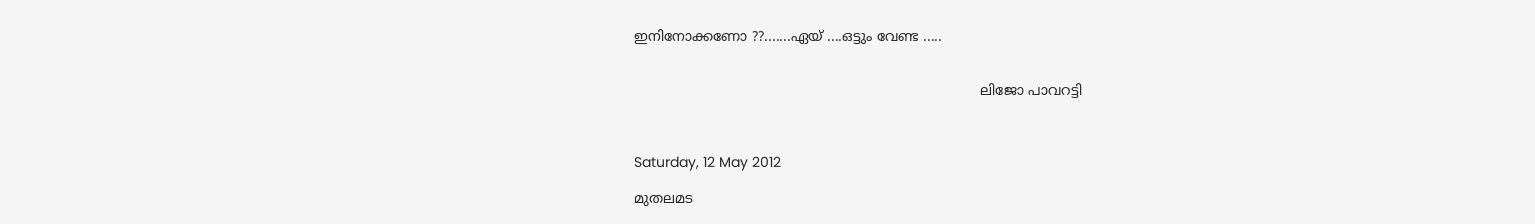ഇനിനോക്കണോ ??.......ഏയ്‌ ....ഒട്ടും വേണ്ട .....


                                                                                ലിജോ പാവറട്ടി



Saturday, 12 May 2012

മുതലമട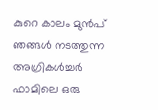കുറെ കാലം മുന്‍പ്‌ ഞങ്ങള്‍ നടത്തുന്ന അഗ്രികള്‍ച്ചര്‍ ഫാമിലെ ഒരു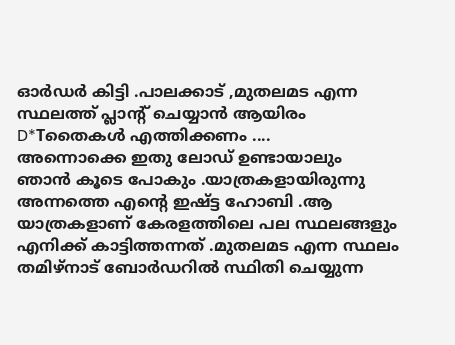ഓര്‍ഡര്‍ കിട്ടി .പാലക്കാട് ,മുതലമട എന്ന സ്ഥലത്ത് പ്ലാന്‍റ് ചെയ്യാന്‍ ആയിരം D*Tതൈകള്‍ എത്തിക്കണം ....
അന്നൊക്കെ ഇതു ലോഡ്‌ ഉണ്ടായാലും ഞാന്‍ കൂടെ പോകും .യാത്രകളായിരുന്നു അന്നത്തെ എന്റെ ഇഷ്ട്ട ഹോബി .ആ യാത്രകളാണ് കേരളത്തിലെ പല സ്ഥലങ്ങളും എനിക്ക് കാട്ടിത്തന്നത് .മുതലമട എന്ന സ്ഥലം തമിഴ്നാട് ബോര്‍ഡറില്‍ സ്ഥിതി ചെയ്യുന്ന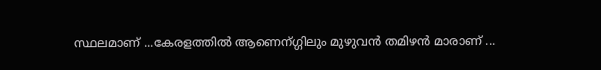സ്ഥലമാണ് ...കേരളത്തില്‍ ആണെന്ഗ്ഗിലും മുഴുവന്‍ തമിഴന്‍ മാരാണ് ...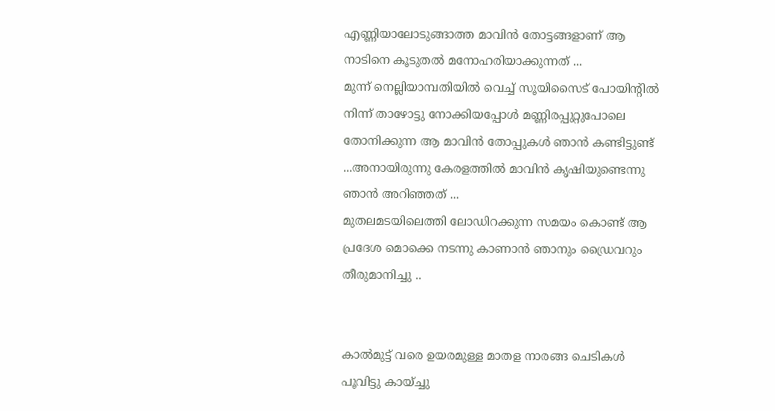എണ്ണിയാലോടുങ്ങാത്ത മാവിന്‍ തോട്ടങ്ങളാണ് ആ നാടിനെ കൂടുതല്‍ മനോഹരിയാക്കുന്നത് ...
മുന്ന് നെല്ലിയാമ്പതിയില്‍ വെച്ച് സൂയിസൈട്‌ പോയിന്‍റില്‍ നിന്ന് താഴോട്ടു നോക്കിയപ്പോള്‍ മണ്ണിരപ്പുറ്റുപോലെ  തോനിക്കുന്ന ആ മാവിന്‍ തോപ്പുകള്‍ ഞാന്‍ കണ്ടിട്ടുണ്ട് ...അനായിരുന്നു കേരളത്തില്‍ മാവിന്‍ കൃഷിയുണ്ടെന്നു ഞാന്‍ അറിഞ്ഞത് ...
മുതലമടയിലെത്തി ലോഡിറക്കുന്ന സമയം കൊണ്ട് ആ പ്രദേശ മൊക്കെ നടന്നു കാണാന്‍ ഞാനും ഡ്രൈവറും തീരുമാനിച്ചു ..


കാല്‍മുട്ട് വരെ ഉയരമുള്ള മാതള നാരങ്ങ ചെടികള്‍ പൂവിട്ടു കായ്ച്ചു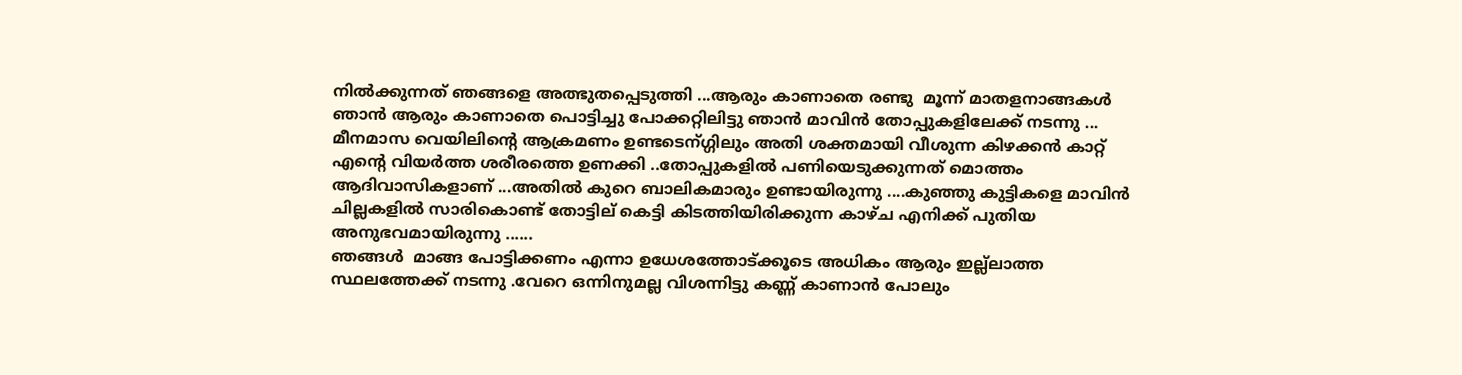നില്‍ക്കുന്നത്‌ ഞങ്ങളെ അത്ഭുതപ്പെടുത്തി ...ആരും കാണാതെ രണ്ടു  മൂന്ന് മാതളനാങ്ങകള്‍ ഞാന്‍ ആരും കാണാതെ പൊട്ടിച്ചു പോക്കറ്റിലിട്ടു ഞാന്‍ മാവിന്‍ തോപ്പുകളിലേക്ക് നടന്നു ...
മീനമാസ വെയിലിന്‍റെ ആക്രമണം ഉണ്ടടെന്ഗ്ഗിലും അതി ശക്തമായി വീശുന്ന കിഴക്കന്‍ കാറ്റ് എന്‍റെ വിയര്‍ത്ത ശരീരത്തെ ഉണക്കി ..തോപ്പുകളില്‍ പണിയെടുക്കുന്നത് മൊത്തം ആദിവാസികളാണ് ...അതില്‍ കുറെ ബാലികമാരും ഉണ്ടായിരുന്നു ....കുഞ്ഞു കുട്ടികളെ മാവിന്‍ ചില്ലകളില്‍ സാരികൊണ്ട് തോട്ടില് കെട്ടി കിടത്തിയിരിക്കുന്ന കാഴ്ച എനിക്ക് പുതിയ അനുഭവമായിരുന്നു ......
ഞങ്ങള്‍  മാങ്ങ പോട്ടിക്കണം എന്നാ ഉധേശത്തോട്ക്കൂടെ അധികം ആരും ഇല്ല്ലാത്ത സ്ഥലത്തേക്ക് നടന്നു .വേറെ ഒന്നിനുമല്ല വിശന്നിട്ടു കണ്ണ് കാണാന്‍ പോലും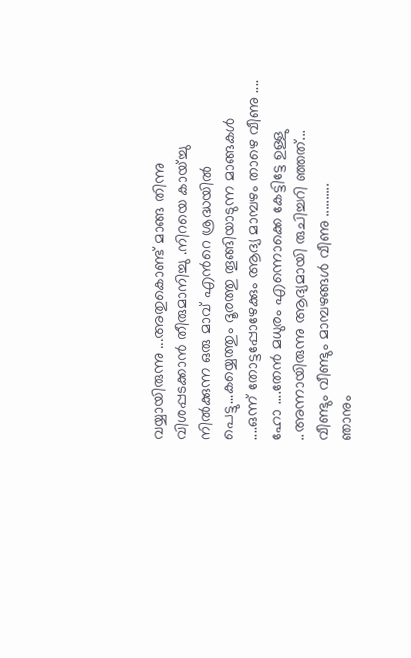വയ്യായിരുന്നു ...അതുകൊണ്ട് മാങ്ങ തിന്നു വിശപ്പടക്കാന്‍ തീരുമാനിച്ചു .നിറയെ കായ്ച്ചു നില്‍ക്കുന്ന ഒരു മാവ് എന്‍റെ ശ്രദ്ധയില്‍ പെട്ടു...കയ്യെത്തും ദൂരത്തു തൂങ്ങിയാടുന്ന മാങ്ങകള്‍ ....ഒന്ന് തോട്ടപ്പോഴേക്കും ആദ്യ മാമ്പഴം താഴെ വീണു ....
ഹോ ....തേന്‍ മധുരം എന്നൊക്കെ കേട്ടിട്ടേ ഉള്ളു ..അന്നായിരുന്നു ആദ്യമായി രുചിച്ചറി ഞ്ഞത്...
വീണ്ടും വീണ്ടും മാമ്പഴങ്ങള്‍ വീണു ..........
ഞാനും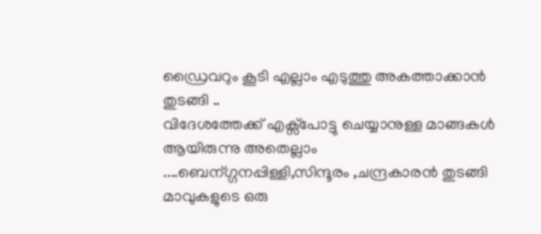ഡ്രൈവറും കൂടി എല്ലാം എടുത്തു അകത്താക്കാന്‍ തുടങ്ങി ..
വിദേശത്തേക്ക് എക്സ്പോട്ടു ചെയ്യാനുള്ള മാങ്ങകള്‍ ആയിരുന്നു അതെല്ലാം ....ബെന്ഗ്ഗനപ്പിള്ളി,സിന്ദൂരം ,ചന്ദ്രകാരന്‍ തുടങ്ങി മാവുകളുടെ ഒരു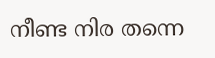നീണ്ട നിര തന്നെ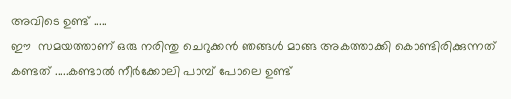അവിടെ ഉണ്ട് .....
ഈ  സമയത്താണ് ഒരു നരിന്തു ചെറുക്കന്‍ ഞങ്ങള്‍ മാങ്ങ അകത്താക്കി കൊണ്ടിരിക്കുന്നത് കണ്ടത് .....കണ്ടാല്‍ നീര്‍ക്കോലി പാമ്പ് പോലെ ഉണ്ട്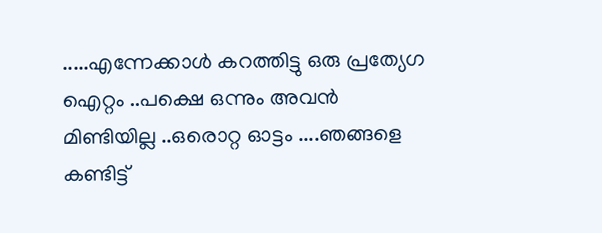.....എന്നേക്കാള്‍ കറത്തിട്ടു ഒരു പ്രത്യേഗ ഐറ്റം ..പക്ഷെ ഒന്നും അവന്‍ മിണ്ടിയില്ല ..ഒരൊറ്റ ഓട്ടം ....ഞങ്ങളെ കണ്ടിട്ട്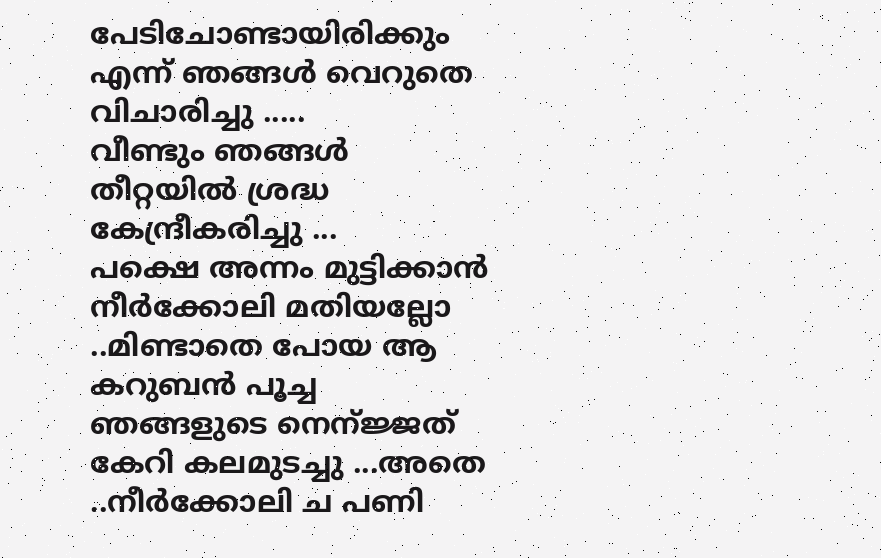പേടിചോണ്ടായിരിക്കും എന്ന് ഞങ്ങള്‍ വെറുതെ വിചാരിച്ചു .....
വീണ്ടും ഞങ്ങള്‍ തീറ്റയില്‍ ശ്രദ്ധ കേന്ദ്രീകരിച്ചു ...
പക്ഷെ അന്നം മുട്ടിക്കാന്‍ നീര്‍ക്കോലി മതിയല്ലോ ..മിണ്ടാതെ പോയ ആ കറുബന്‍ പൂച്ച ഞങ്ങളുടെ നെന്ജ്ജത് കേറി കലമുടച്ചു ...അതെ ..നീര്‍ക്കോലി ച പണി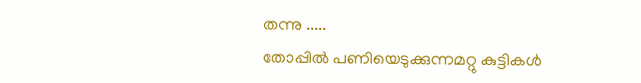തന്നു .....
തോപ്പില്‍ പണിയെടുക്കുന്നമറ്റു കുട്ടികള്‍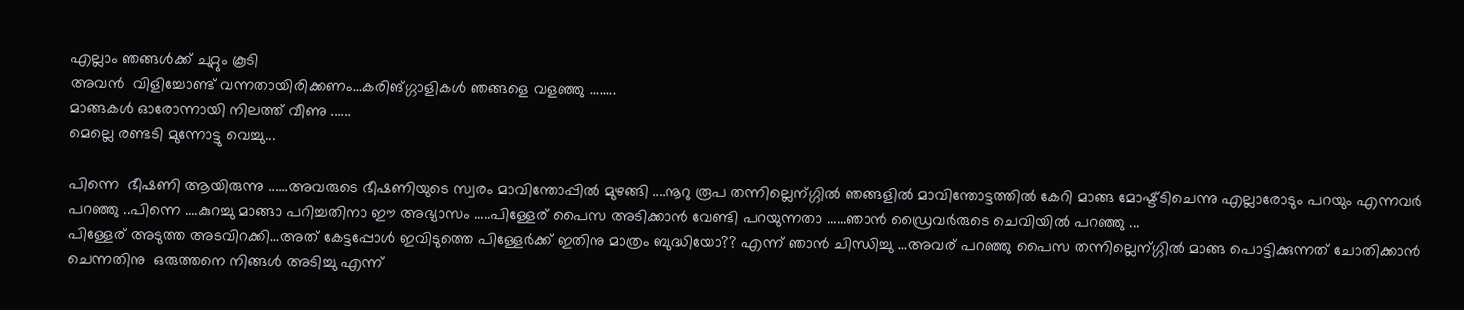എല്ലാം ഞങ്ങള്‍ക്ക് ചുറ്റും കൂടി
അവന്‍  വിളിച്ചോണ്ട് വന്നതായിരിക്കണം...കരിങ്ഗ്ഗാളികള്‍ ഞങ്ങളെ വളഞ്ഞു ........
മാങ്ങകള്‍ ഓരോന്നായി നിലത്ത് വീണു ......
മെല്ലെ രണ്ടടി മുന്നോട്ടു വെച്ചു...

പിന്നെ  ഭീഷണി ആയിരുന്നു ......അവരുടെ ഭീഷണിയുടെ സ്വരം മാവിന്തോപ്പില്‍ മുഴങ്ങി ....നൂറു രൂപ തന്നില്ലെന്ഗ്ഗില്‍ ഞങ്ങളില്‍ മാവിന്തോട്ടത്തില്‍ കേറി മാങ്ങ മോഷ്ട്ടിചെന്നു എല്ലാരോടും പറയും എന്നവര്‍ പറഞ്ഞു ..പിന്നെ ....കുറച്ചു മാങ്ങാ പറിച്ചതിനാ ഈ അഭ്യാസം .....പിള്ളേര് പൈസ അടിക്കാന്‍ വേണ്ടി പറയുന്നതാ ......ഞാന്‍ ഡ്രൈവര്‍രുടെ ചെവിയില്‍ പറഞ്ഞു ...
പിള്ളേര് അടുത്ത അടവിറക്കി...അത് കേട്ടപ്പോള്‍ ഇവിടുത്തെ പിള്ളേര്‍ക്ക് ഇതിനു മാത്രം ബുദ്ധിയോ?? എന്ന് ഞാന്‍ ചിന്ധിച്ചു ...അവര് പറഞ്ഞു പൈസ തന്നില്ലെന്ഗ്ഗില്‍ മാങ്ങ പൊട്ടിക്കുന്നത് ചോതിക്കാന്‍ ചെന്നതിനു  ഒരുത്തനെ നിങ്ങള്‍ അടിച്ചു എന്ന്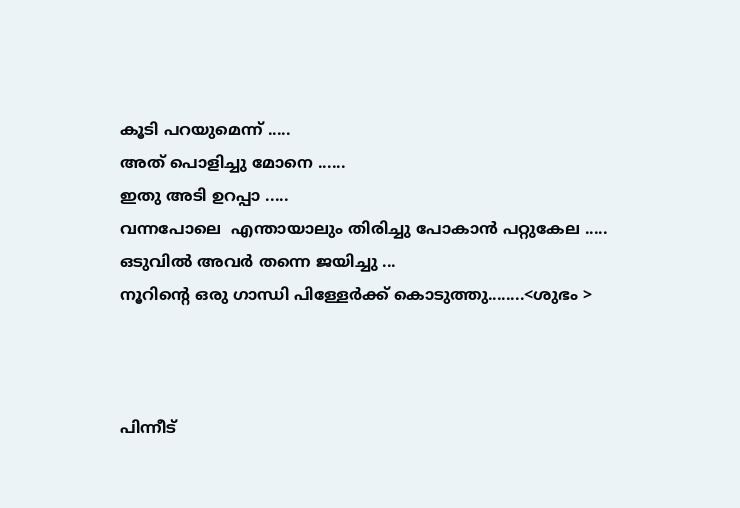കൂടി പറയുമെന്ന് .....
അത് പൊളിച്ചു മോനെ ......
ഇതു അടി ഉറപ്പാ .....
വന്നപോലെ  എന്തായാലും തിരിച്ചു പോകാന്‍ പറ്റുകേല .....
ഒടുവില്‍ അവര്‍ തന്നെ ജയിച്ചു ...
നൂറിന്‍റെ ഒരു ഗാന്ധി പിള്ളേര്‍ക്ക് കൊടുത്തു........<ശുഭം >



പിന്നീട്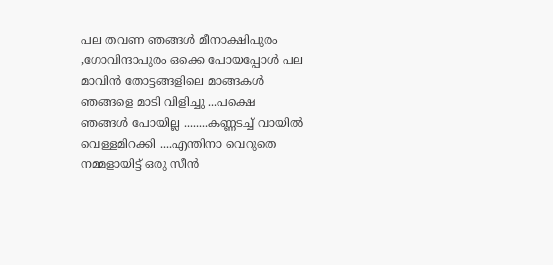പല തവണ ഞങ്ങള്‍ മീനാക്ഷിപുരം ,ഗോവിന്ദാപുരം ഒക്കെ പോയപ്പോള്‍ പല മാവിന്‍ തോട്ടങ്ങളിലെ മാങ്ങകള്‍ ഞങ്ങളെ മാടി വിളിച്ചു ...പക്ഷെ ഞങ്ങള്‍ പോയില്ല ........കണ്ണടച്ച് വായില്‍ വെള്ളമിറക്കി ....എന്തിനാ വെറുതെ  നമ്മളായിട്ട് ഒരു സീന്‍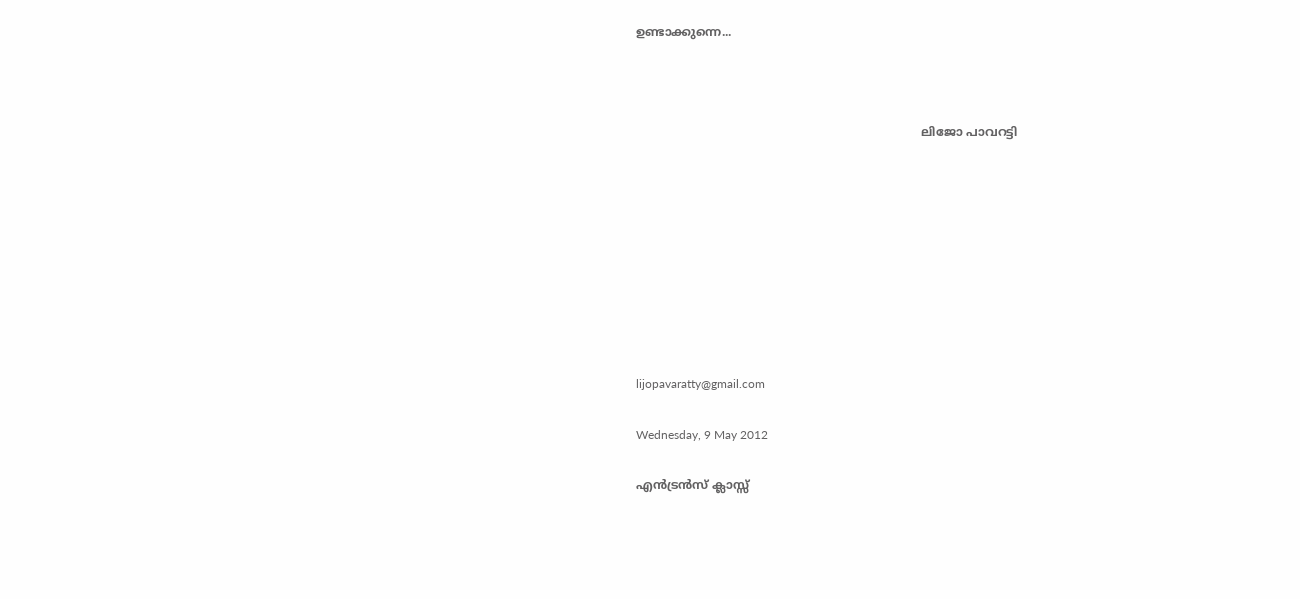ഉണ്ടാക്കുന്നെ...



                                                                             ലിജോ പാവറട്ടി









lijopavaratty@gmail.com

Wednesday, 9 May 2012

എന്‍ട്രന്‍സ്‌ ക്ലാസ്സ്‌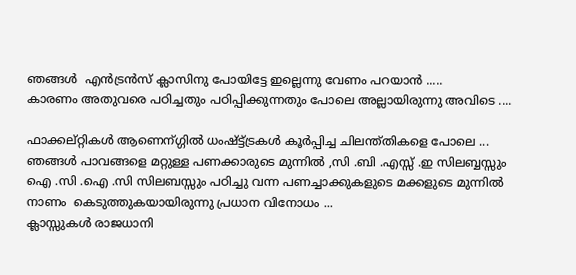ഞങ്ങള്‍  എന്‍ട്രന്‍സ്‌ ക്ലാസിനു പോയിട്ടേ ഇല്ലെന്നു വേണം പറയാന്‍ .....
കാരണം അതുവരെ പഠിച്ചതും പഠിപ്പിക്കുന്നതും പോലെ അല്ലായിരുന്നു അവിടെ ....

ഫാക്കല്റ്റികള്‍ ആണെന്ഗ്ഗില്‍ ധംഷ്ട്ട്ട്രകള്‍ കൂര്‍പ്പിച്ച ചിലന്ത്തികളെ പോലെ ...
ഞങ്ങള്‍ പാവങ്ങളെ മറ്റുള്ള പണക്കാരുടെ മുന്നില്‍ ,സി .ബി .എസ്സ് .ഇ സിലബ്ബസ്സും ഐ .സി .ഐ .സി സിലബസ്സും പഠിച്ചു വന്ന പണച്ചാക്കുകളുടെ മക്കളുടെ മുന്നില്‍ നാണം  കെടുത്തുകയായിരുന്നു പ്രധാന വിനോധം ...
ക്ലാസ്സുകള്‍ രാജധാനി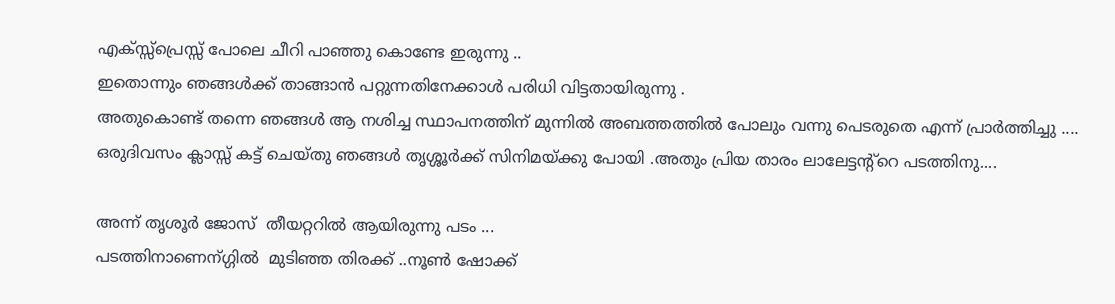എക്സ്സ്പ്രെസ്സ് പോലെ ചീറി പാഞ്ഞു കൊണ്ടേ ഇരുന്നു ..
ഇതൊന്നും ഞങ്ങള്‍ക്ക് താങ്ങാന്‍ പറ്റുന്നതിനേക്കാള്‍ പരിധി വിട്ടതായിരുന്നു .
അതുകൊണ്ട് തന്നെ ഞങ്ങള്‍ ആ നശിച്ച സ്ഥാപനത്തിന് മുന്നില്‍ അബത്തത്തില്‍ പോലും വന്നു പെടരുതെ എന്ന് പ്രാര്‍ത്തിച്ചു ....
ഒരുദിവസം ക്ലാസ്സ്‌ കട്ട്‌ ചെയ്തു ഞങ്ങള്‍ തൃശ്ശൂര്‍ക്ക് സിനിമയ്ക്കു പോയി .അതും പ്രിയ താരം ലാലേട്ടന്റ്റെ പടത്തിനു....

അന്ന് തൃശൂര്‍ ജോസ്  തീയറ്ററില്‍ ആയിരുന്നു പടം ...
പടത്തിനാണെന്ഗ്ഗില്‍  മുടിഞ്ഞ തിരക്ക് ..നൂണ്‍ ഷോക്ക്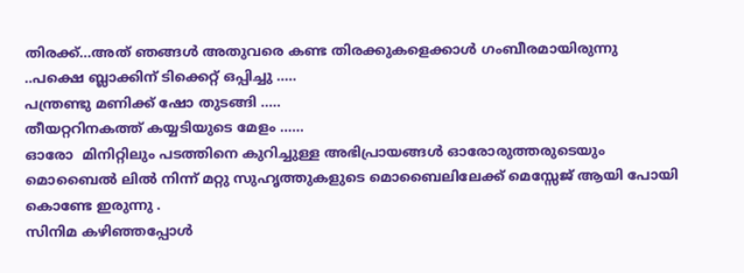തിരക്ക്...അത് ഞങ്ങള്‍ അതുവരെ കണ്ട തിരക്കുകളെക്കാള്‍ ഗംബീരമായിരുന്നു ..പക്ഷെ ബ്ലാക്കിന് ടിക്കെറ്റ് ഒപ്പിച്ചു .....
പന്ത്രണ്ടു മണിക്ക് ഷോ തുടങ്ങി .....
തീയറ്ററിനകത്ത് കയ്യടിയുടെ മേളം ......
ഓരോ  മിനിറ്റിലും പടത്തിനെ കുറിച്ചുള്ള അഭിപ്രായങ്ങള്‍ ഓരോരുത്തരുടെയും മൊബൈല്‍ ലില്‍ നിന്ന് മറ്റു സുഹൃത്തുകളുടെ മൊബൈലിലേക്ക് മെസ്സേജ് ആയി പോയി കൊണ്ടേ ഇരുന്നു .
സിനിമ കഴിഞ്ഞപ്പോള്‍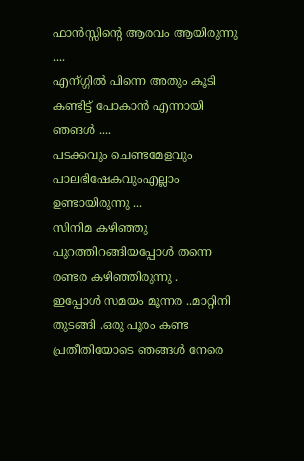ഫാന്‍സ്സിന്റെ ആരവം ആയിരുന്നു ....
എന്ഗ്ഗില്‍ പിന്നെ അതും കൂടി കണ്ടിട്ട് പോകാന്‍ എന്നായി ഞങള്‍ ....
പടക്കവും ചെണ്ടമേളവും പാലഭിഷേകവുംഎല്ലാം ഉണ്ടായിരുന്നു ...
സിനിമ കഴിഞ്ഞു പുറത്തിറങ്ങിയപ്പോള്‍ തന്നെ  രണ്ടര കഴിഞ്ഞിരുന്നു .
ഇപ്പോള്‍ സമയം മൂന്നര ..മാറ്റിനി തുടങ്ങി .ഒരു പൂരം കണ്ട പ്രതീതിയോടെ ഞങ്ങള്‍ നേരെ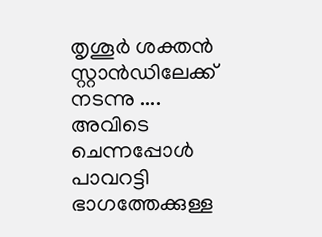തൃശൂര്‍ ശക്തന്‍ സ്റ്റാന്‍ഡിലേക്ക് നടന്നു ....
അവിടെ  ചെന്നപ്പോള്‍ പാവറട്ടി ഭാഗത്തേക്കുള്ള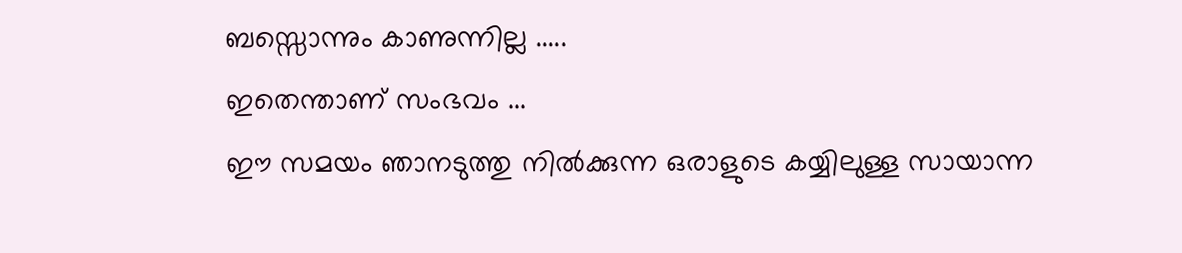ബസ്സൊന്നും കാണുന്നില്ല .....
ഇതെന്താണ് സംഭവം ...
ഈ സമയം ഞാനടുത്തു നില്‍ക്കുന്ന ഒരാളുടെ കയ്യിലുള്ള സായാന്ന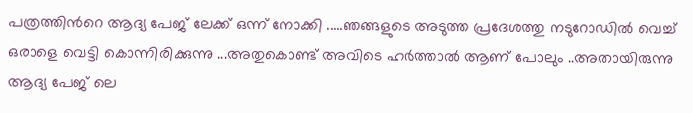പത്രത്തിന്‍റെ ആദ്യ പേജ് ലേക്ക് ഒന്ന് നോക്കി .....ഞങ്ങളുടെ അടുത്ത പ്രദേശത്തു നടുറോഡില്‍ വെച്ച് ഒരാളെ വെട്ടി കൊന്നിരിക്കുന്നു ...അതുകൊണ്ട് അവിടെ ഹര്‍ത്താല്‍ ആണ് പോലും ..അതായിരുന്നു ആദ്യ പേജ് ലെ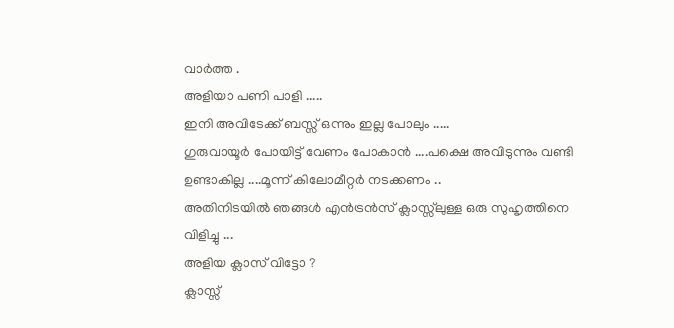വാര്‍ത്ത .
അളിയാ പണി പാളി .....
ഇനി അവിടേക്ക് ബസ്സ്‌ ഒന്നും ഇല്ല പോലും .....
ഗുരുവായൂര്‍ പോയിട്ട് വേണം പോകാന്‍ ....പക്ഷെ അവിടുന്നും വണ്ടി ഉണ്ടാകില്ല ....മൂന്ന് കിലോമീറ്റര്‍ നടക്കണം ..
അതിനിടയില്‍ ഞങ്ങള്‍ എന്‍ട്രന്‍സ്‌ ക്ലാസ്സ്‌ലുള്ള ഒരു സുഹൃത്തിനെ വിളിച്ചു ...
അളിയ ക്ലാസ് വിട്ടോ ?
ക്ലാസ്സ്‌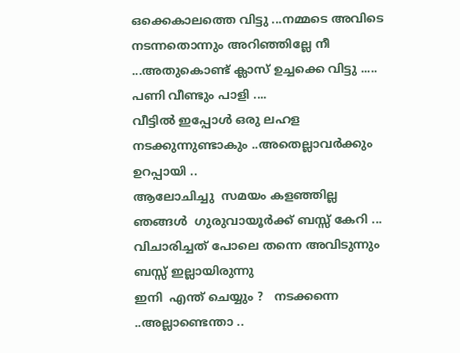ഒക്കെകാലത്തെ വിട്ടു ...നമ്മടെ അവിടെ നടന്നതൊന്നും അറിഞ്ഞില്ലേ നീ ...അതുകൊണ്ട് ക്ലാസ് ഉച്ചക്കെ വിട്ടു .....
പണി വീണ്ടും പാളി ....
വീട്ടില്‍ ഇപ്പോള്‍ ഒരു ലഹള നടക്കുന്നുണ്ടാകും ..അതെല്ലാവര്‍ക്കും ഉറപ്പായി ..
ആലോചിച്ചു  സമയം കളഞ്ഞില്ല
ഞങ്ങള്‍  ഗുരുവായൂര്‍ക്ക് ബസ്സ്‌ കേറി ...
വിചാരിച്ചത് പോലെ തന്നെ അവിടുന്നും ബസ്സ്‌ ഇല്ലായിരുന്നു
ഇനി  എന്ത് ചെയ്യും ?   നടക്കന്നെ ..അല്ലാണ്ടെന്താ ..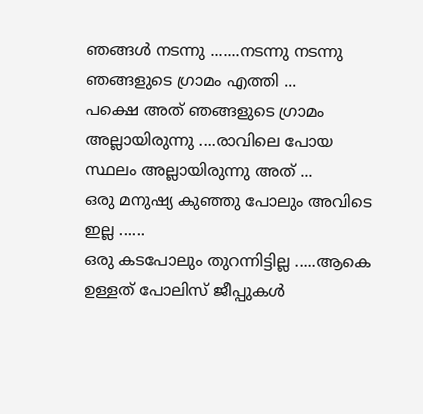ഞങ്ങള്‍ നടന്നു .......നടന്നു നടന്നു ഞങ്ങളുടെ ഗ്രാമം എത്തി ...
പക്ഷെ അത് ഞങ്ങളുടെ ഗ്രാമം അല്ലായിരുന്നു ....രാവിലെ പോയ സ്ഥലം അല്ലായിരുന്നു അത് ...
ഒരു മനുഷ്യ കുഞ്ഞു പോലും അവിടെ ഇല്ല ......
ഒരു കടപോലും തുറന്നിട്ടില്ല .....ആകെ ഉള്ളത് പോലിസ്‌ ജീപ്പുകള്‍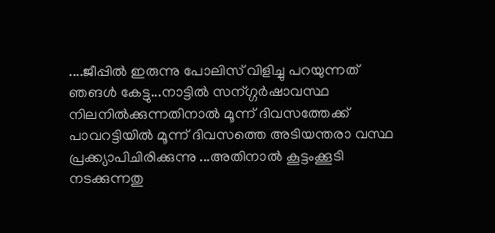....ജീപ്പില്‍ ഇരുന്നു പോലിസ്‌ വിളിച്ചു പറയുന്നത് ഞങള്‍ കേട്ടു...നാട്ടില്‍ സന്ഗ്ഗര്‍ഷാവസ്ഥ  നിലനില്‍ക്കുന്നതിനാല്‍ മൂന്ന് ദിവസത്തേക്ക് പാവറട്ടിയില്‍ മൂന്ന് ദിവസത്തെ അടിയന്തരാ വസ്ഥ പ്രക്ക്യാപിചിരിക്കുന്നു ...അതിനാല്‍ കൂട്ടംക്കൂടി നടക്കുന്നതു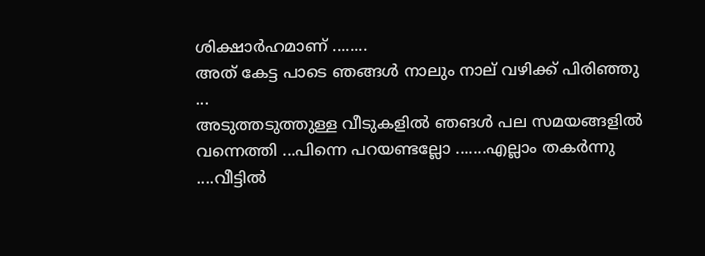ശിക്ഷാര്‍ഹമാണ് ........
അത് കേട്ട പാടെ ഞങ്ങള്‍ നാലും നാല് വഴിക്ക് പിരിഞ്ഞു ...
അടുത്തടുത്തുള്ള വീടുകളില്‍ ഞങള്‍ പല സമയങ്ങളില്‍ വന്നെത്തി ...പിന്നെ പറയണ്ടല്ലോ .......എല്ലാം തകര്‍ന്നു ....വീട്ടില്‍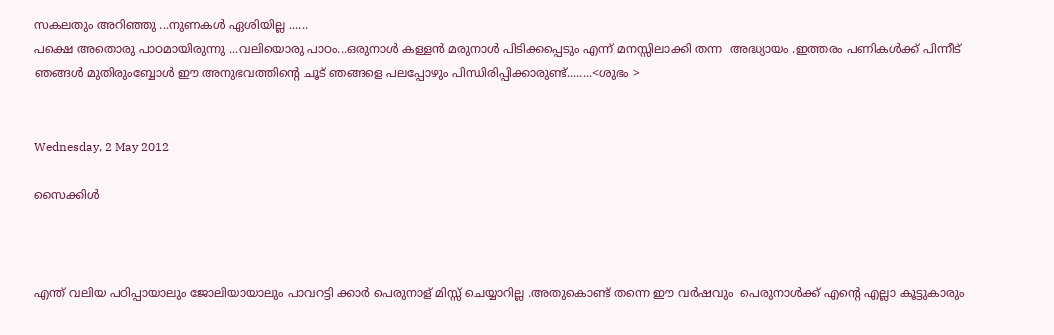സകലതും അറിഞ്ഞു ...നുണകള്‍ ഏശിയില്ല ......
പക്ഷെ അതൊരു പാഠമായിരുന്നു ...വലിയൊരു പാഠം...ഒരുനാള്‍ കള്ളന്‍ മരുനാള്‍ പിടിക്കപ്പെടും എന്ന് മനസ്സിലാക്കി തന്ന  അദ്ധ്യായം .ഇത്തരം പണികള്‍ക്ക് പിന്നീട് ഞങ്ങള്‍ മുതിരുംബ്ബോള്‍ ഈ അനുഭവത്തിന്‍റെ ചൂട് ഞങ്ങളെ പലപ്പോഴും പിന്ധിരിപ്പിക്കാരുണ്ട്........<ശുഭം >


Wednesday, 2 May 2012

സൈക്കിള്‍



എന്ത് വലിയ പഠിപ്പായാലും ജോലിയായാലും പാവറട്ടി ക്കാര്‍ പെരുനാള് മിസ്സ്‌ ചെയ്യാറില്ല .അതുകൊണ്ട് തന്നെ ഈ വര്‍ഷവും  പെരുനാള്‍ക്ക് എന്‍റെ എല്ലാ കൂട്ടുകാരും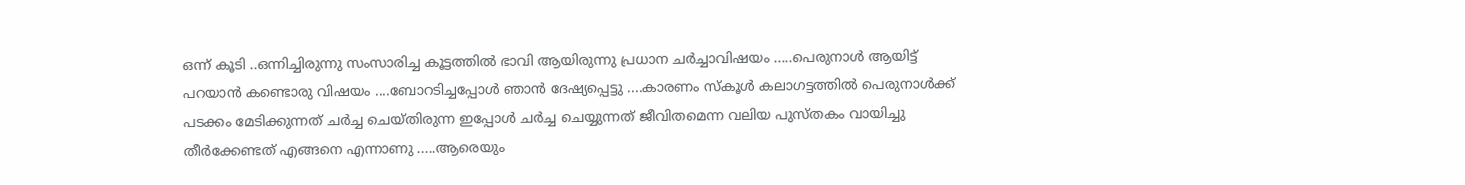ഒന്ന് കൂടി ..ഒന്നിച്ചിരുന്നു സംസാരിച്ച കൂട്ടത്തില്‍ ഭാവി ആയിരുന്നു പ്രധാന ചര്‍ച്ചാവിഷയം .....പെരുനാള്‍ ആയിട്ട് പറയാന്‍ കണ്ടൊരു വിഷയം ....ബോറടിച്ചപ്പോള്‍ ഞാന്‍ ദേഷ്യപ്പെട്ടു ....കാരണം സ്കൂള്‍ കലാഗട്ടത്തില്‍ പെരുനാള്‍ക്ക് പടക്കം മേടിക്കുന്നത് ചര്‍ച്ച ചെയ്തിരുന്ന ഇപ്പോള്‍ ചര്‍ച്ച ചെയ്യുന്നത് ജീവിതമെന്ന വലിയ പുസ്തകം വായിച്ചു തീര്‍ക്കേണ്ടത് എങ്ങനെ എന്നാണു .....ആരെയും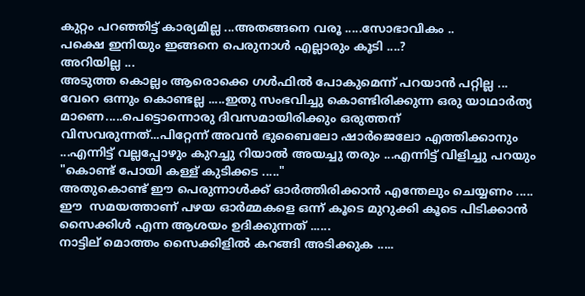കുറ്റം പറഞ്ഞിട്ട് കാര്യമില്ല ...അതങ്ങനെ വരൂ .....സോഭാവികം ..
പക്ഷെ ഇനിയും ഇങ്ങനെ പെരുനാള്‍ എല്ലാരും കൂടി ....?
അറിയില്ല ...
അടുത്ത കൊല്ലം ആരൊക്കെ ഗള്‍ഫില്‍ പോകുമെന്ന് പറയാന്‍ പറ്റില്ല ...
വേറെ ഒന്നും കൊണ്ടല്ല .....ഇതു സംഭവിച്ചു കൊണ്ടിരിക്കുന്ന ഒരു യാഥാര്‍ത്യ മാണെ.....പെട്ടൊന്നൊരു ദിവസമായിരിക്കും ഒരുത്തന് വിസവരുന്നത്...പിറ്റേന്ന് അവന്‍ ഭുബൈലോ ഷാര്‍ജെലോ എത്തിക്കാനും ...എന്നിട്ട് വല്ലപ്പോഴും കുറച്ചു റിയാല്‍ അയച്ചു തരും ...എന്നിട്ട് വിളിച്ചു പറയും "കൊണ്ട് പോയി കള്ള് കുടിക്കട ....."
അതുകൊണ്ട് ഈ പെരുന്നാള്‍ക്ക് ഓര്‍ത്തിരിക്കാന്‍ എന്തേലും ചെയ്യണം .....
ഈ  സമയത്താണ് പഴയ ഓര്‍മ്മകളെ ഒന്ന് കൂടെ മുറുക്കി കൂടെ പിടിക്കാന്‍ സൈക്കിള്‍ എന്ന ആശയം ഉദിക്കുന്നത് ......
നാട്ടില് മൊത്തം സൈക്കിളില്‍ കറങ്ങി അടിക്കുക .....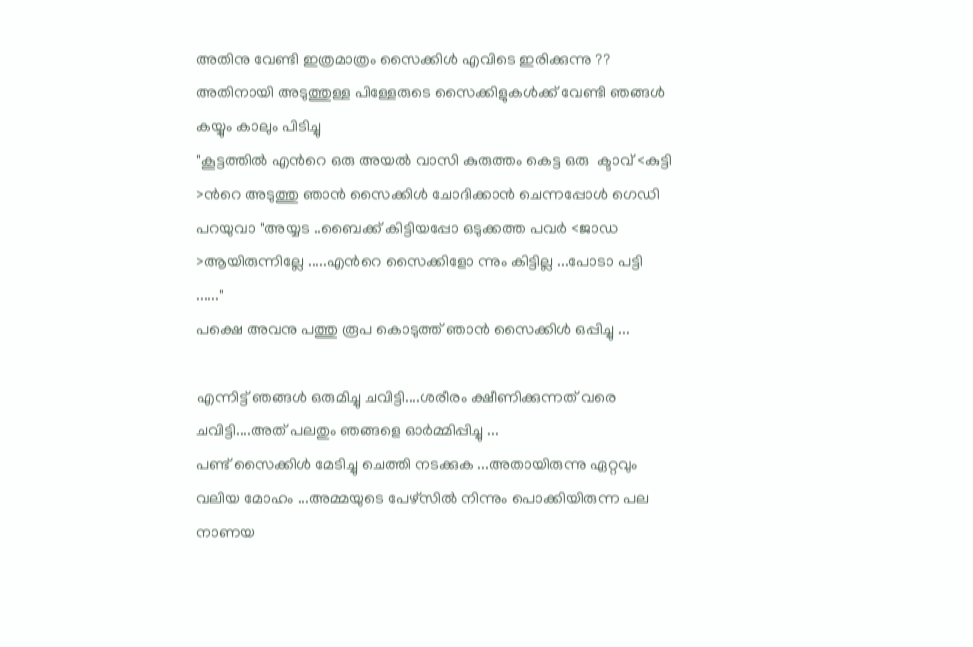അതിനു വേണ്ടി ഇത്രമാത്രം സൈക്കിള്‍ എവിടെ ഇരിക്കുന്നു ??
അതിനായി അടുത്തുള്ള പിള്ളേരുടെ സൈക്കിളുകള്‍ക്ക് വേണ്ടി ഞങ്ങള്‍ കയ്യും കാലും പിടിച്ചു
"കൂട്ടത്തില്‍ എന്‍റെ ഒരു അയല്‍ വാസി കുരുത്തം കെട്ട ഒരു  ക്ടാവ് <കുട്ടി >ന്‍റെ അടുത്തു ഞാന്‍ സൈക്കിള്‍ ചോദിക്കാന്‍ ചെന്നപ്പോള്‍ ഗെഡി പറയുവാ "അയ്യട ..ബൈക്ക്‌ കിട്ടിയപ്പോ ഒടുക്കത്ത പവര്‍ <ജാഡ >ആയിരുന്നില്ലേ .....എന്‍റെ സൈക്കിളോ ന്നും കിട്ടില്ല ...പോടാ പട്ടി ......"
പക്ഷെ അവനു പത്തു രൂപ കൊടുത്ത് ഞാന്‍ സൈക്കിള്‍ ഒപ്പിച്ചു ...

എന്നിട്ട് ഞങ്ങള്‍ ഒരുമിച്ചു ചവിട്ടി....ശരീരം ക്ഷീണിക്കുന്നത് വരെ ചവിട്ടി....അത് പലതും ഞങ്ങളെ ഓര്‍മ്മിപ്പിച്ചു ...
പണ്ട് സൈക്കിള്‍ മേടിച്ചു ചെത്തി നടക്കുക ...അതായിരുന്നു ഏറ്റവും വലിയ മോഹം ...അമ്മയുടെ പേഴ്സില്‍ നിന്നും പൊക്കിയിരുന്ന പല നാണയ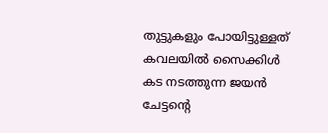തുട്ടുകളും പോയിട്ടുള്ളത് കവലയില്‍ സൈക്കിള്‍ കട നടത്തുന്ന ജയന്‍ ചേട്ടന്റെ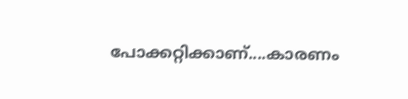പോക്കറ്റിക്കാണ്....കാരണം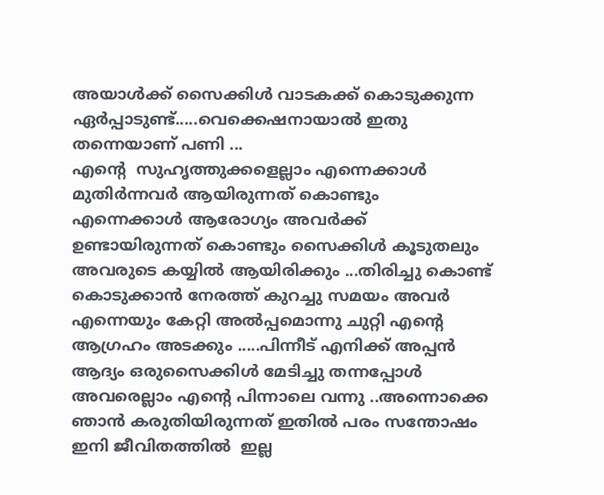അയാള്‍ക്ക്‌ സൈക്കിള്‍ വാടകക്ക് കൊടുക്കുന്ന ഏര്‍പ്പാടുണ്ട്.....വെക്കെഷനായാല്‍ ഇതു തന്നെയാണ് പണി ...
എന്‍റെ  സുഹൃത്തുക്കളെല്ലാം എന്നെക്കാള്‍ മുതിര്‍ന്നവര്‍ ആയിരുന്നത് കൊണ്ടും എന്നെക്കാള്‍ ആരോഗ്യം അവര്‍ക്ക് ഉണ്ടായിരുന്നത് കൊണ്ടും സൈക്കിള്‍ കൂടുതലും അവരുടെ കയ്യില്‍ ആയിരിക്കും ...തിരിച്ചു കൊണ്ട് കൊടുക്കാന്‍ നേരത്ത് കുറച്ചു സമയം അവര്‍ എന്നെയും കേറ്റി അല്‍പ്പമൊന്നു ചുറ്റി എന്‍റെ ആഗ്രഹം അടക്കും .....പിന്നീട് എനിക്ക് അപ്പന്‍ ആദ്യം ഒരുസൈക്കിള്‍ മേടിച്ചു തന്നപ്പോള്‍ അവരെല്ലാം എന്‍റെ പിന്നാലെ വന്നു ..അന്നൊക്കെ ഞാന്‍ കരുതിയിരുന്നത് ഇതില്‍ പരം സന്തോഷം  ഇനി ജീവിതത്തില്‍  ഇല്ല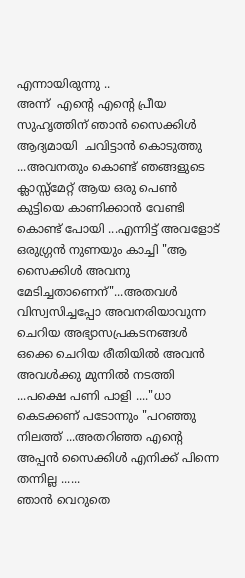എന്നായിരുന്നു ..
അന്ന്  എന്‍റെ എന്‍റെ പ്രീയ സുഹൃത്തിന് ഞാന്‍ സൈക്കിള്‍ ആദ്യമായി  ചവിട്ടാന്‍ കൊടുത്തു ...അവനതും കൊണ്ട് ഞങ്ങളുടെ ക്ലാസ്സ്മേറ്റ് ആയ ഒരു പെണ്‍ കുട്ടിയെ കാണിക്കാന്‍ വേണ്ടി കൊണ്ട് പോയി ...എന്നിട്ട് അവളോട്‌ ഒരുഗ്ഗ്രന്‍ നുണയും കാച്ചി "ആ സൈക്കിള്‍ അവനു മേടിച്ചതാണെന്"...അതവള്‍ വിസ്വസിച്ചപ്പോ അവനരിയാവുന്ന ചെറിയ അഭ്യാസപ്രകടനങ്ങള്‍ ഒക്കെ ചെറിയ രീതിയില്‍ അവന്‍ അവള്‍ക്കു മുന്നില്‍ നടത്തി ...പക്ഷെ പണി പാളി ...."ധാ കെടക്കണ് പടോന്നും "പറഞ്ഞു നിലത്ത് ...അതറിഞ്ഞ എന്‍റെ അപ്പന്‍ സൈക്കിള്‍ എനിക്ക് പിന്നെ തന്നില്ല ......
ഞാന്‍ വെറുതെ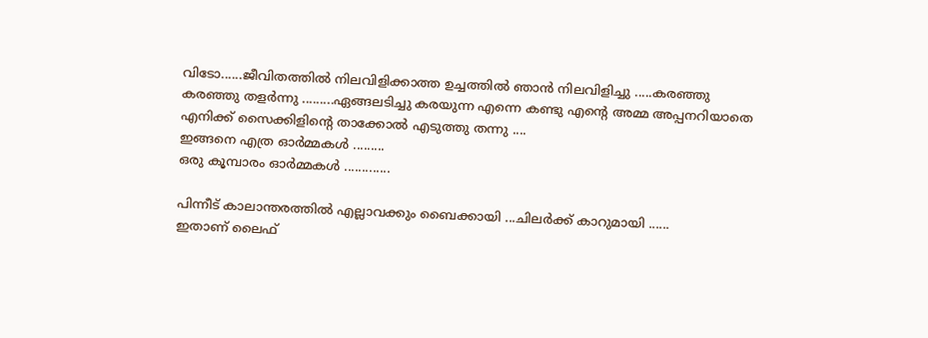വിടോ......ജീവിതത്തില്‍ നിലവിളിക്കാത്ത ഉച്ചത്തില്‍ ഞാന്‍ നിലവിളിച്ചു .....കരഞ്ഞു കരഞ്ഞു തളര്‍ന്നു .........ഏങ്ങലടിച്ചു കരയുന്ന എന്നെ കണ്ടു എന്‍റെ അമ്മ അപ്പനറിയാതെ എനിക്ക് സൈക്കിളിന്‍റെ താക്കോല്‍ എടുത്തു തന്നു ....
ഇങ്ങനെ എത്ര ഓര്‍മ്മകള്‍ .........
ഒരു കൂമ്പാരം ഓര്‍മ്മകള്‍ .............

പിന്നീട് കാലാന്തരത്തില്‍ എല്ലാവക്കും ബൈക്കായി ...ചിലര്‍ക്ക് കാറുമായി ......
ഇതാണ് ലൈഫ്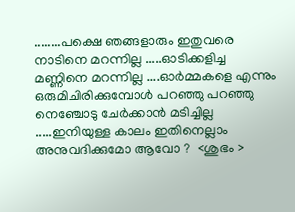........പക്ഷെ ഞങ്ങളാരും ഇതുവരെ നാടിനെ മറന്നില്ല .....ഓടിക്കളിച്ച  മണ്ണിനെ മറന്നില്ല ....ഓര്‍മ്മകളെ എന്നും ഒരുമിചിരിക്കുമ്പോള്‍ പറഞ്ഞു പറഞ്ഞു നെഞ്ചോടു ചേര്‍ക്കാന്‍ മടിച്ചില്ല .....ഇനിയുള്ള കാലം ഇതിനെല്ലാം അനുവദിക്കുമോ ആവോ ?  <ശുഭം >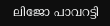ലിജോ പാവറട്ടി